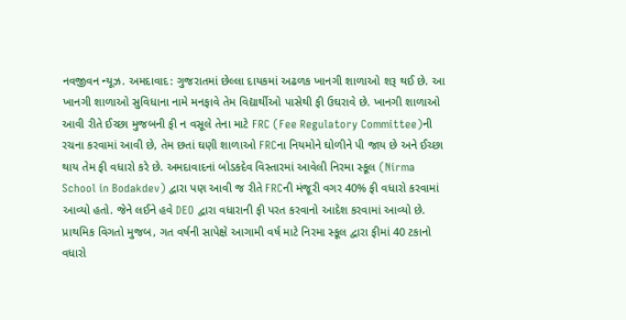નવજીવન ન્યૂઝ. અમદાવાદ: ગુજરાતમાં છેલ્લા દાયકમાં અઢળક ખાનગી શાળાઓ શરૂ થઈ છે. આ ખાનગી શાળાઓ સુવિધાના નામે મનફાવે તેમ વિદ્યાર્થીઓ પાસેથી ફી ઉઘરાવે છે. ખાનગી શાળાઓ આવી રીતે ઈચ્છા મુજબની ફી ન વસૂલે તેના માટે FRC (Fee Regulatory Committee)ની રચના કરવામાં આવી છે, તેમ છતાં ઘણી શાળાઓ FRCના નિયમોને ઘોળીને પી જાય છે અને ઈચ્છા થાય તેમ ફી વધારો કરે છે. અમદાવાદનાં બોડકદેવ વિસ્તારમાં આવેલી નિરમા સ્કૂલ (Nirma School in Bodakdev) દ્વારા પણ આવી જ રીતે FRCની મંજૂરી વગર 40% ફી વધારો કરવામાં આવ્યો હતો. જેને લઈને હવે DEO દ્વારા વધારાની ફી પરત કરવાનો આદેશ કરવામાં આવ્યો છે.
પ્રાથમિક વિગતો મુજબ, ગત વર્ષની સાપેક્ષે આગામી વર્ષ માટે નિરમા સ્કૂલ દ્વારા ફીમાં 40 ટકાનો વધારો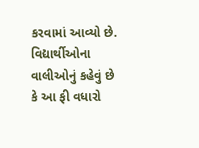કરવામાં આવ્યો છે. વિદ્યાર્થીઓના વાલીઓનું કહેવું છે કે આ ફી વધારો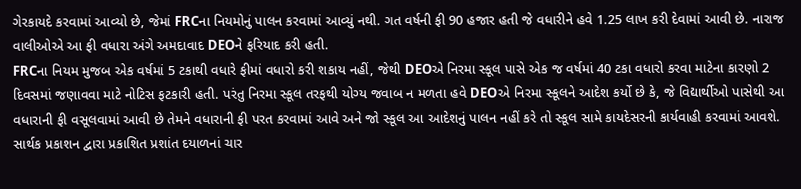ગેરકાયદે કરવામાં આવ્યો છે, જેમાં FRCના નિયમોનું પાલન કરવામાં આવ્યું નથી. ગત વર્ષની ફી 90 હજાર હતી જે વધારીને હવે 1.25 લાખ કરી દેવામાં આવી છે. નારાજ વાલીઓએ આ ફી વધારા અંગે અમદાવાદ DEOને ફરિયાદ કરી હતી.
FRCના નિયમ મુજબ એક વર્ષમાં 5 ટકાથી વધારે ફીમાં વધારો કરી શકાય નહીં, જેથી DEOએ નિરમા સ્કૂલ પાસે એક જ વર્ષમાં 40 ટકા વધારો કરવા માટેના કારણો 2 દિવસમાં જણાવવા માટે નોટિસ ફટકારી હતી. પરંતુ નિરમા સ્કૂલ તરફથી યોગ્ય જવાબ ન મળતા હવે DEOએ નિરમા સ્કૂલને આદેશ કર્યો છે કે, જે વિદ્યાર્થીઓ પાસેથી આ વધારાની ફી વસૂલવામાં આવી છે તેમને વધારાની ફી પરત કરવામાં આવે અને જો સ્કૂલ આ આદેશનું પાલન નહીં કરે તો સ્કૂલ સામે કાયદેસરની કાર્યવાહી કરવામાં આવશે.
સાર્થક પ્રકાશન દ્વારા પ્રકાશિત પ્રશાંત દયાળનાં ચાર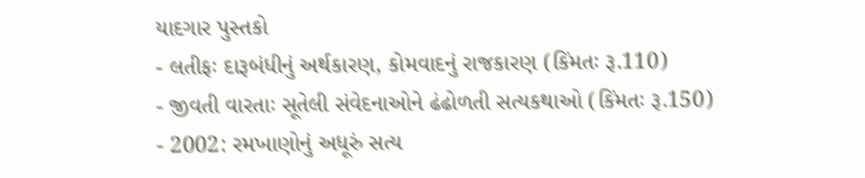યાદગાર પુસ્તકો
- લતીફઃ દારૂબંધીનું અર્થકારણ, કોમવાદનું રાજકારણ (કિંમતઃ રૂ.110)
- જીવતી વારતાઃ સૂતેલી સંવેદનાઓને ઢંઢોળતી સત્યકથાઓ (કિંમતઃ રૂ.150)
- 2002: રમખાણોનું અધૂરું સત્ય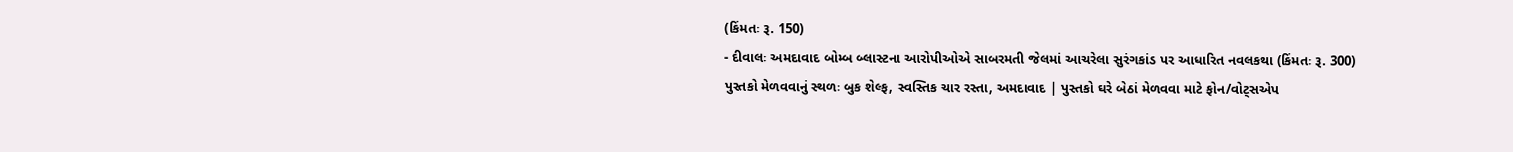(કિંમતઃ રૂ. 150)
- દીવાલઃ અમદાવાદ બોમ્બ બ્લાસ્ટના આરોપીઓએ સાબરમતી જેલમાં આચરેલા સુરંગકાંડ પર આધારિત નવલકથા (કિંમતઃ રૂ. 300)
પુસ્તકો મેળવવાનું સ્થળઃ બુક શેલ્ફ, સ્વસ્તિક ચાર રસ્તા, અમદાવાદ | પુસ્તકો ઘરે બેઠાં મેળવવા માટે ફોન/વોટ્સએપ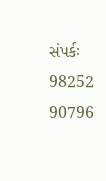સંપર્કઃ 98252 90796